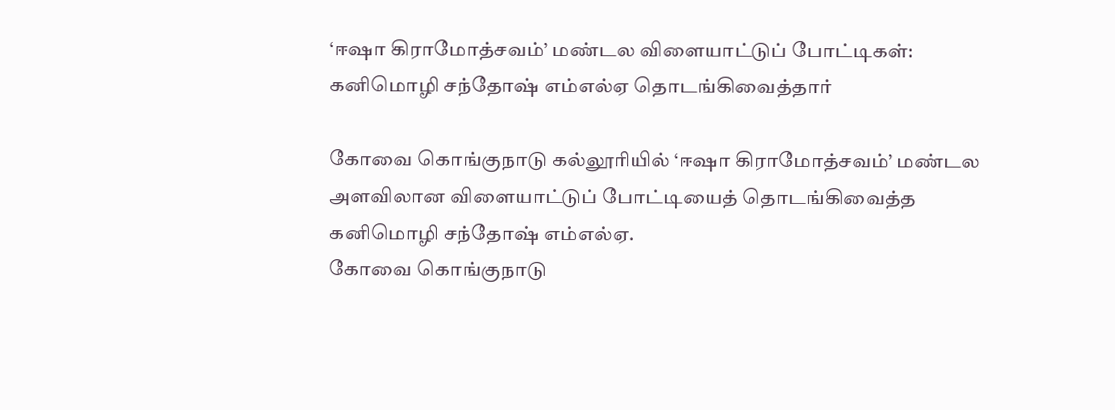‘ஈஷா கிராமோத்சவம்’ மண்டல விளையாட்டுப் போட்டிகள்: கனிமொழி சந்தோஷ் எம்எல்ஏ தொடங்கிவைத்தார்

கோவை கொங்குநாடு கல்லூரியில் ‘ஈஷா கிராமோத்சவம்’ மண்டல அளவிலான விளையாட்டுப் போட்டியைத் தொடங்கிவைத்த கனிமொழி சந்தோஷ் எம்எல்ஏ.
கோவை கொங்குநாடு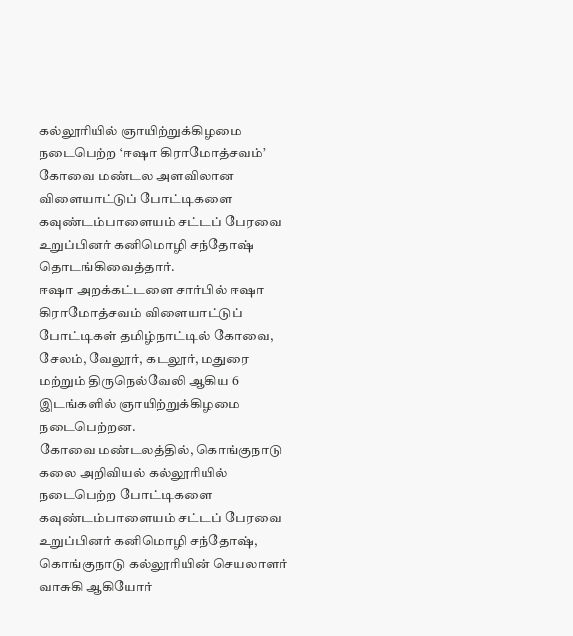கல்லூரியில் ஞாயிற்றுக்கிழமை நடைபெற்ற ‘ஈஷா கிராமோத்சவம்’ கோவை மண்டல அளவிலான விளையாட்டுப் போட்டிகளை கவுண்டம்பாளையம் சட்டப் பேரவை உறுப்பினர் கனிமொழி சந்தோஷ் தொடங்கிவைத்தார்.
ஈஷா அறக்கட்டளை சார்பில் ஈஷா கிராமோத்சவம் விளையாட்டுப் போட்டிகள் தமிழ்நாட்டில் கோவை, சேலம், வேலூர், கடலூர், மதுரை மற்றும் திருநெல்வேலி ஆகிய 6 இடங்களில் ஞாயிற்றுக்கிழமை நடைபெற்றன.
கோவை மண்டலத்தில், கொங்குநாடு கலை அறிவியல் கல்லூரியில் நடைபெற்ற போட்டிகளை கவுண்டம்பாளையம் சட்டப் பேரவை உறுப்பினர் கனிமொழி சந்தோஷ், கொங்குநாடு கல்லூரியின் செயலாளர் வாசுகி ஆகியோர்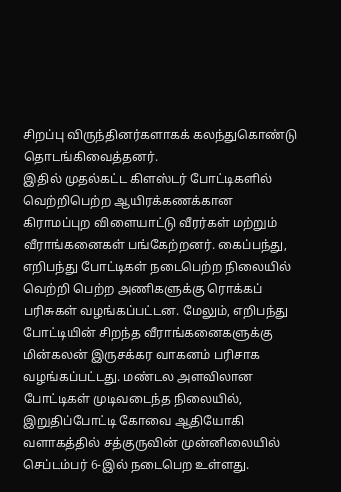சிறப்பு விருந்தினர்களாகக் கலந்துகொண்டு தொடங்கிவைத்தனர்.
இதில் முதல்கட்ட கிளஸ்டர் போட்டிகளில் வெற்றிபெற்ற ஆயிரக்கணக்கான கிராமப்புற விளையாட்டு வீரர்கள் மற்றும் வீராங்கனைகள் பங்கேற்றனர். கைப்பந்து, எறிபந்து போட்டிகள் நடைபெற்ற நிலையில் வெற்றி பெற்ற அணிகளுக்கு ரொக்கப் பரிசுகள் வழங்கப்பட்டன. மேலும், எறிபந்து போட்டியின் சிறந்த வீராங்கனைகளுக்கு மின்கலன் இருசக்கர வாகனம் பரிசாக வழங்கப்பட்டது. மண்டல அளவிலான போட்டிகள் முடிவடைந்த நிலையில், இறுதிப்போட்டி கோவை ஆதியோகி வளாகத்தில் சத்குருவின் முன்னிலையில் செப்டம்பர் 6-இல் நடைபெற உள்ளது.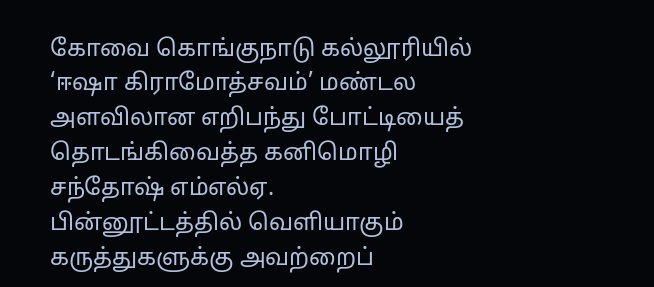கோவை கொங்குநாடு கல்லூரியில் ‘ஈஷா கிராமோத்சவம்’ மண்டல அளவிலான எறிபந்து போட்டியைத் தொடங்கிவைத்த கனிமொழி சந்தோஷ் எம்எல்ஏ.
பின்னூட்டத்தில் வெளியாகும் கருத்துகளுக்கு அவற்றைப்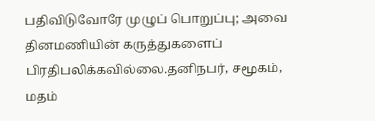பதிவிடுவோரே முழுப் பொறுப்பு; அவை தினமணியின் கருத்துகளைப் பிரதிபலிக்கவில்லை.தனிநபர், சமூகம், மதம்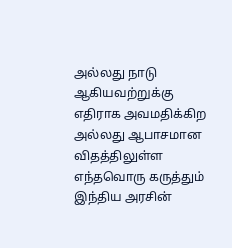அல்லது நாடு ஆகியவற்றுக்கு எதிராக அவமதிக்கிற அல்லது ஆபாசமான விதத்திலுள்ள எந்தவொரு கருத்தும் இந்திய அரசின்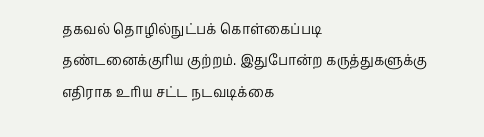தகவல் தொழில்நுட்பக் கொள்கைப்படி தண்டனைக்குரிய குற்றம். இதுபோன்ற கருத்துகளுக்கு எதிராக உரிய சட்ட நடவடிக்கை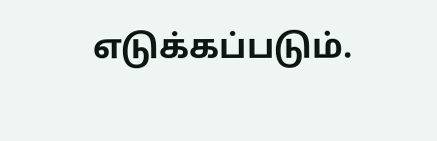எடுக்கப்படும்.